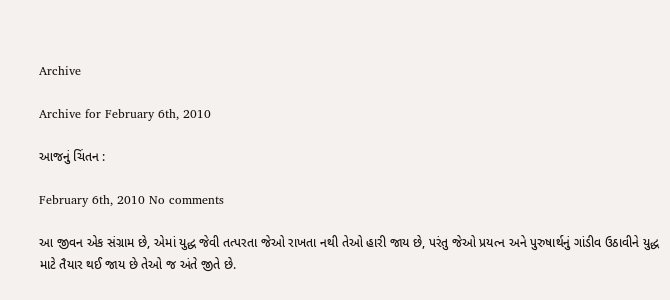Archive

Archive for February 6th, 2010

આજનું ચિંતન :

February 6th, 2010 No comments

આ જીવન એક સંગ્રામ છે, એમાં યુદ્ધ જેવી તત્પરતા જેઓ રાખતા નથી તેઓ હારી જાય છે, પરંતુ જેઓ પ્રયત્ન અને પુરુષાર્થનું ગાંડીવ ઉઠાવીને યુદ્ધ માટે તૈયાર થઈ જાય છે તેઓ જ અંતે જીતે છે.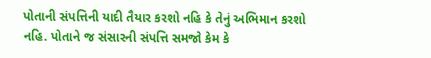પોતાની સંપત્તિની યાદી તૈયાર કરશો નહિ કે તેનું અભિમાન કરશો નહિ. પોતાને જ સંસારની સંપત્તિ સમજો કેમ કે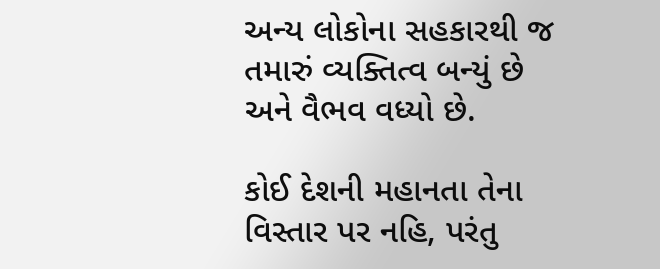અન્ય લોકોના સહકારથી જ તમારું વ્યક્તિત્વ બન્યું છે અને વૈભવ વધ્યો છે.

કોઈ દેશની મહાનતા તેના વિસ્તાર પર નહિ, પરંતુ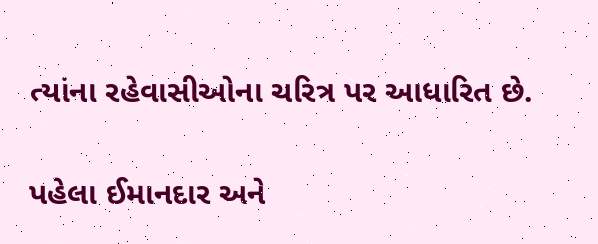ત્યાંના રહેવાસીઓના ચરિત્ર પર આધારિત છે.

પહેલા ઈમાનદાર અને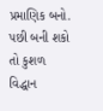પ્રમાણિક બનો. પછી બની શકો તો કુશળ વિદ્ધાન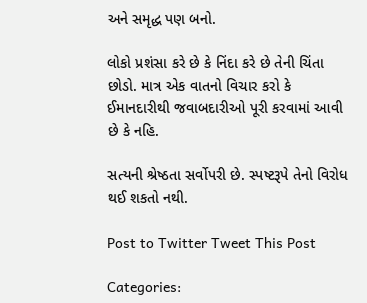અને સમૃદ્ધ પણ બનો.

લોકો પ્રશંસા કરે છે કે નિંદા કરે છે તેની ચિંતા છોડો. માત્ર એક વાતનો વિચાર કરો કે ઈમાનદારીથી જવાબદારીઓ પૂરી કરવામાં આવી છે કે નહિ.

સત્યની શ્રેષ્ઠતા સર્વોપરી છે. સ્પષ્ટરૂપે તેનો વિરોધ થઈ શકતો નથી.

Post to Twitter Tweet This Post

Categories: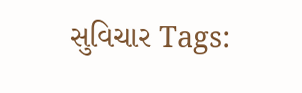સુવિચાર Tags: